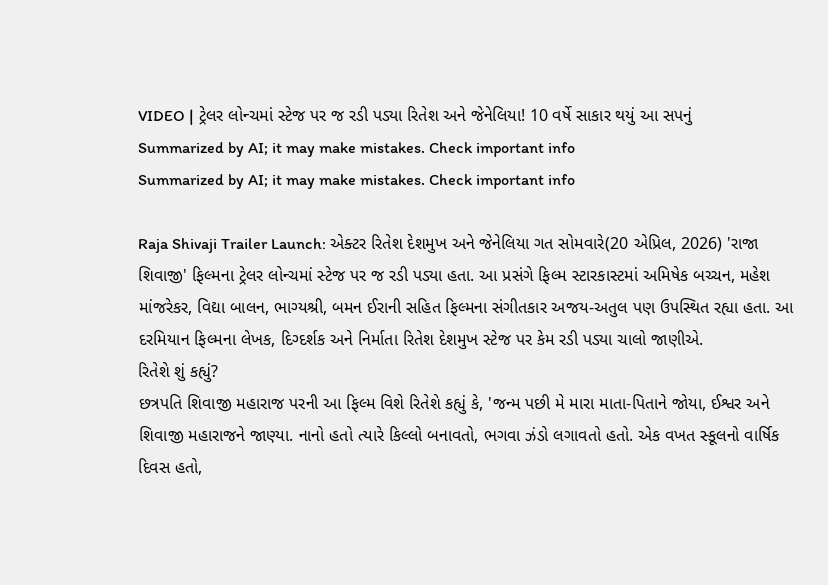VIDEO | ટ્રેલર લોન્ચમાં સ્ટેજ પર જ રડી પડ્યા રિતેશ અને જેનેલિયા! 10 વર્ષે સાકાર થયું આ સપનું
Summarized by AI; it may make mistakes. Check important info
Summarized by AI; it may make mistakes. Check important info

Raja Shivaji Trailer Launch: એક્ટર રિતેશ દેશમુખ અને જેનેલિયા ગત સોમવારે(20 એપ્રિલ, 2026) 'રાજા શિવાજી' ફિલ્મના ટ્રેલર લોન્ચમાં સ્ટેજ પર જ રડી પડ્યા હતા. આ પ્રસંગે ફિલ્મ સ્ટારકાસ્ટમાં અમિષેક બચ્ચન, મહેશ માંજરેકર, વિદ્યા બાલન, ભાગ્યશ્રી, બમન ઈરાની સહિત ફિલ્મના સંગીતકાર અજય-અતુલ પણ ઉપસ્થિત રહ્યા હતા. આ દરમિયાન ફિલ્મના લેખક, દિગ્દર્શક અને નિર્માતા રિતેશ દેશમુખ સ્ટેજ પર કેમ રડી પડ્યા ચાલો જાણીએ.
રિતેશે શું કહ્યું?
છત્રપતિ શિવાજી મહારાજ પરની આ ફિલ્મ વિશે રિતેશે કહ્યું કે, 'જન્મ પછી મે મારા માતા-પિતાને જોયા, ઈશ્વર અને શિવાજી મહારાજને જાણ્યા. નાનો હતો ત્યારે કિલ્લો બનાવતો, ભગવા ઝંડો લગાવતો હતો. એક વખત સ્કૂલનો વાર્ષિક દિવસ હતો,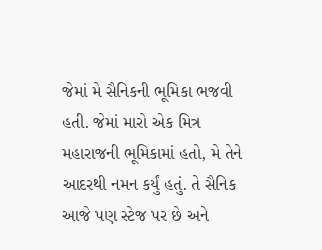જેમાં મે સૈનિકની ભૂમિકા ભજવી હતી. જેમાં મારો એક મિત્ર મહારાજની ભૂમિકામાં હતો, મે તેને આદરથી નમન કર્યું હતું. તે સૈનિક આજે પણ સ્ટેજ પર છે અને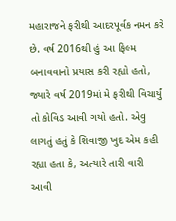મહારાજને ફરીથી આદરપૂર્વક નમન કરે છે. વર્ષ 2016થી હું આ ફિલ્મ બનાવવાનો પ્રયાસ કરી રહ્યો હતો, જ્યારે વર્ષ 2019માં મે ફરીથી વિચાર્યું તો કોવિડ આવી ગયો હતો. એવુ લાગતું હતું કે શિવાજી ખુદ એમ કહી રહ્યા હતા કે, અત્યારે તારી વારી આવી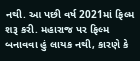નથી. આ પછી વર્ષ 2021માં ફિલ્મ શરૂ કરી. મહારાજ પર ફિલ્મ બનાવવા હું લાયક નથી, કારણે કે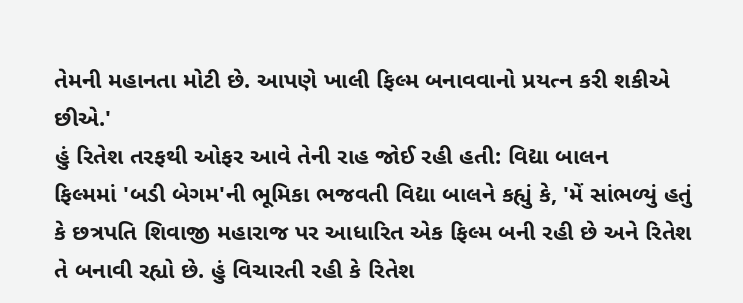તેમની મહાનતા મોટી છે. આપણે ખાલી ફિલ્મ બનાવવાનો પ્રયત્ન કરી શકીએ છીએ.'
હું રિતેશ તરફથી ઓફર આવે તેની રાહ જોઈ રહી હતી: વિદ્યા બાલન
ફિલ્મમાં 'બડી બેગમ'ની ભૂમિકા ભજવતી વિદ્યા બાલને કહ્યું કે, 'મેં સાંભળ્યું હતું કે છત્રપતિ શિવાજી મહારાજ પર આધારિત એક ફિલ્મ બની રહી છે અને રિતેશ તે બનાવી રહ્યો છે. હું વિચારતી રહી કે રિતેશ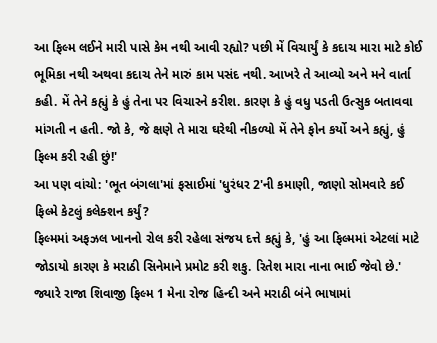આ ફિલ્મ લઈને મારી પાસે કેમ નથી આવી રહ્યો? પછી મેં વિચાર્યું કે કદાચ મારા માટે કોઈ ભૂમિકા નથી અથવા કદાચ તેને મારું કામ પસંદ નથી. આખરે તે આવ્યો અને મને વાર્તા કહી. મેં તેને કહ્યું કે હું તેના પર વિચારને કરીશ. કારણ કે હું વધુ પડતી ઉત્સુક બતાવવા માંગતી ન હતી. જો કે, જે ક્ષણે તે મારા ઘરેથી નીકળ્યો મેં તેને ફોન કર્યો અને કહ્યું, હું ફિલ્મ કરી રહી છું!'
આ પણ વાંચો: 'ભૂત બંગલા'માં ફસાઈમાં 'ધુરંધર 2'ની કમાણી, જાણો સોમવારે કઈ ફિલ્મે કેટલું કલેક્શન કર્યું?
ફિલ્મમાં અફઝલ ખાનનો રોલ કરી રહેલા સંજય દત્તે કહ્યું કે, 'હું આ ફિલ્મમાં એટલાં માટે જોડાયો કારણ કે મરાઠી સિનેમાને પ્રમોટ કરી શકુ. રિતેશ મારા નાના ભાઈ જેવો છે.' જ્યારે રાજા શિવાજી ફિલ્મ 1 મેના રોજ હિન્દી અને મરાઠી બંને ભાષામાં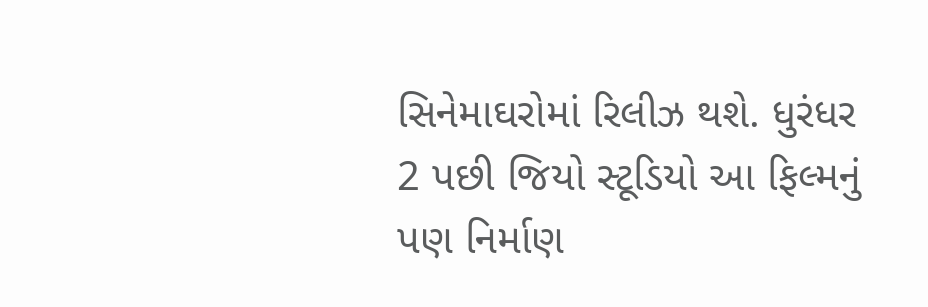સિનેમાઘરોમાં રિલીઝ થશે. ધુરંધર 2 પછી જિયો સ્ટૂડિયો આ ફિલ્મનું પણ નિર્માણ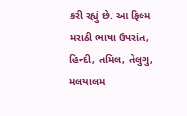કરી રહ્યું છે. આ ફિલ્મ મરાઠી ભાષા ઉપરાંત, હિન્દી, તમિલ, તેલુગુ, મલયાલમ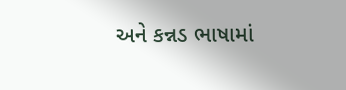અને કન્નડ ભાષામાં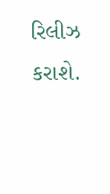રિલીઝ કરાશે.